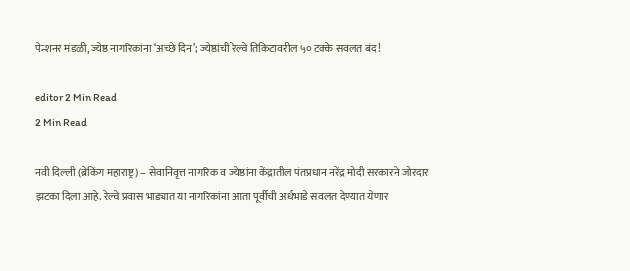पेन्शनर मंडळी, ज्येष्ठ नागरिकांना ‘अच्छे दिन’; ज्येष्ठांची रेल्वे तिकिटावरील ५० टक्के सवलत बंद!

editor 2 Min Read
2 Min Read

नवी दिल्ली (ब्रेकिंग महाराष्ट्र) – सेवानिवृत्त नागरिक व ज्येष्ठांना केंद्रातील पंतप्रधान नरेंद्र मोदी सरकारने जोरदार झटका दिला आहे. रेल्वे प्रवास भाड्यात या नागरिकांना आता पूर्वीची अर्धभाडे सवलत देण्यात येणार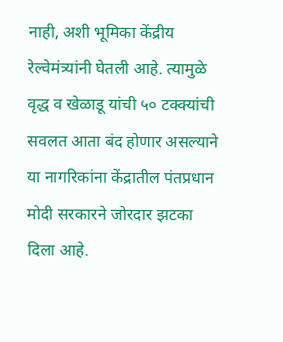नाही, अशी भूमिका केंद्रीय रेल्वेमंत्र्यांनी घेतली आहे. त्यामुळे वृद्ध व खेळाडू यांची ५० टक्क्यांची सवलत आता बंद होणार असल्याने या नागरिकांना केंद्रातील पंतप्रधान मोदी सरकारने जोरदार झटका दिला आहे.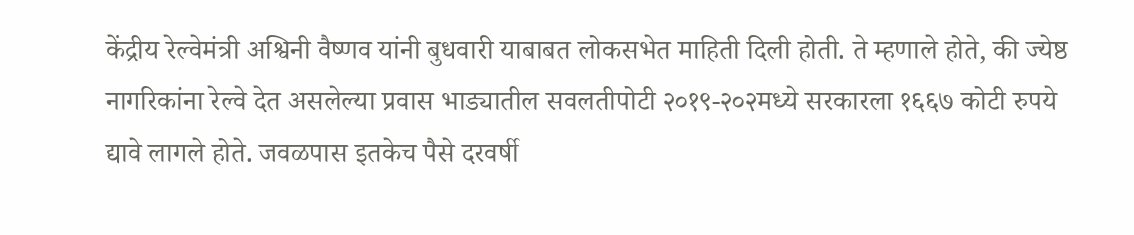केंद्रीय रेल्वेमंत्री अश्विनी वैष्णव यांनी बुधवारी याबाबत लोकसभेत माहिती दिली होती. ते म्हणाले होते, की ज्येष्ठ नागरिकांना रेल्वे देत असलेल्या प्रवास भाड्यातील सवलतीपोटी २०१९-२०२मध्ये सरकारला १६६७ कोटी रुपये द्यावे लागले होते. जवळपास इतकेच पैसे दरवर्षी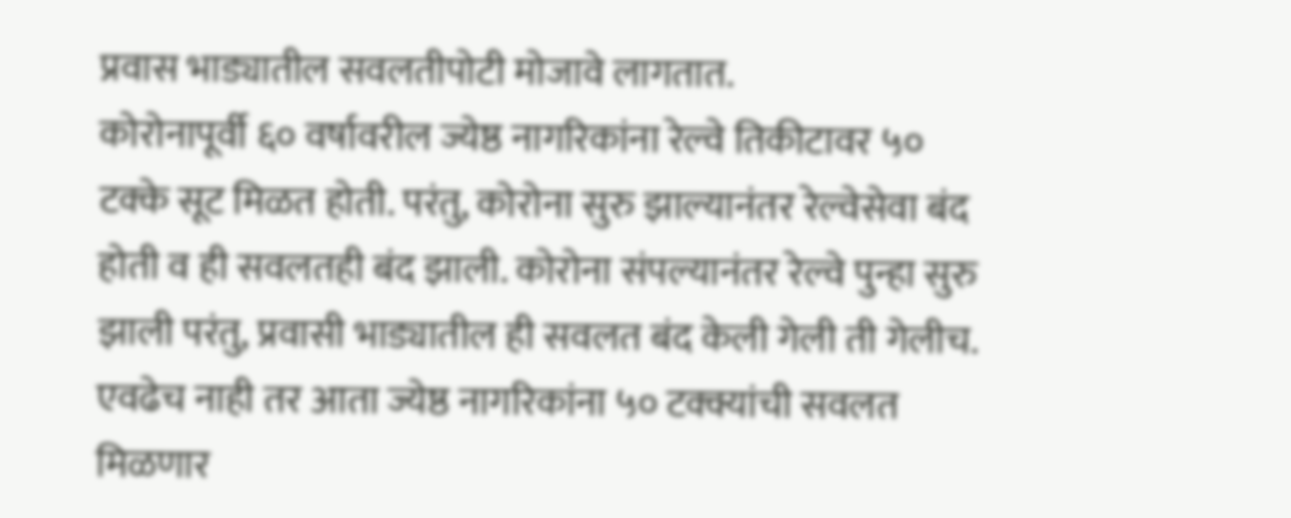प्रवास भाड्यातील सवलतीपोटी मोजावे लागतात.
कोरोनापूर्वी ६० वर्षावरील ज्येष्ठ नागरिकांना रेल्वे तिकीटावर ५० टक्के सूट मिळत होती. परंतु, कोरोना सुरु झाल्यानंतर रेल्वेसेवा बंद होती व ही सवलतही बंद झाली. कोरोना संपल्यानंतर रेल्वे पुन्हा सुरु झाली परंतु, प्रवासी भाड्यातील ही सवलत बंद केली गेली ती गेलीच. एवढेच नाही तर आता ज्येष्ठ नागरिकांना ५० टक्क्यांची सवलत मिळणार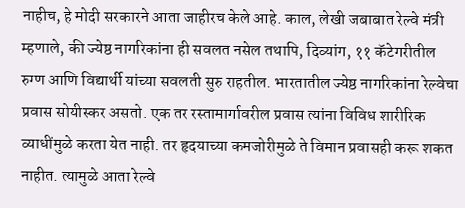नाहीच, हे मोदी सरकारने आता जाहीरच केले आहे. काल, लेखी जबाबात रेल्वे मंत्री म्हणाले, की ज्येष्ठ नागरिकांना ही सवलत नसेल तथापि, दिव्यांग, ११ कॅटेगरीतील रुग्ण आणि विद्यार्थी यांच्या सवलती सुरु राहतील. भारतातील ज्येष्ठ नागरिकांना रेल्वेचा प्रवास सोयीस्कर असतो. एक तर रस्तामार्गावरील प्रवास त्यांना विविध शारीरिक व्याधींमुळे करता येत नाही. तर हृदयाच्या कमजोरीमुळे ते विमान प्रवासही करू शकत नाहीत. त्यामुळे आता रेल्वे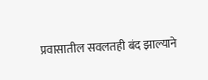प्रवासातील सवलतही बंद झाल्याने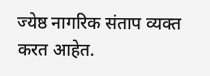ज्येष्ठ नागरिक संताप व्यक्त करत आहेत.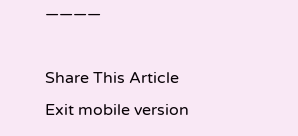————

Share This Article
Exit mobile version